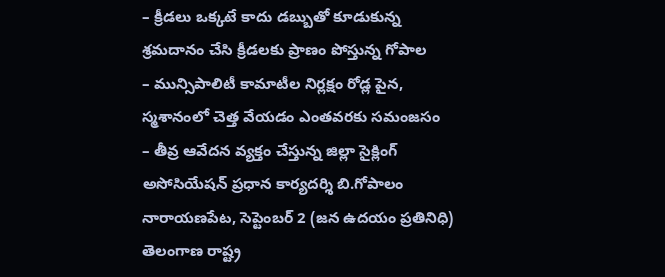– క్రీడలు ఒక్కటే కాదు డబ్బుతో కూడుకున్న శ్రమదానం చేసి క్రీడలకు ప్రాణం పోస్తున్న గోపాల
– మున్సిపాలిటీ కామాటీల నిర్లక్షం రోడ్ల పైన, స్మశానంలో చెత్త వేయడం ఎంతవరకు సమంజసం
– తీవ్ర ఆవేదన వ్యక్తం చేస్తున్న జిల్లా సైక్లింగ్ అసోసియేషన్ ప్రధాన కార్యదర్శి బి.గోపాలం
నారాయణపేట, సెప్టెంబర్ 2 (జన ఉదయం ప్రతినిధి)
తెలంగాణ రాష్ట్ర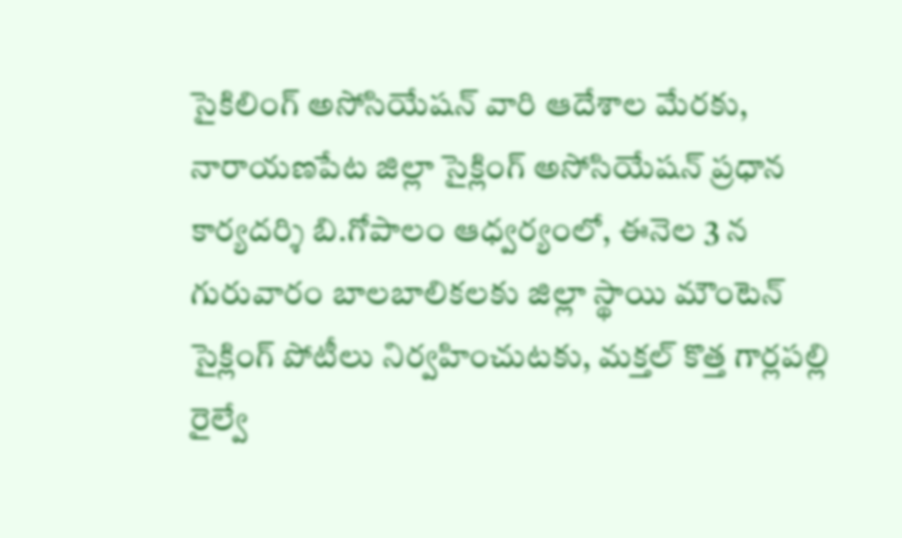సైకిలింగ్ అసోసియేషన్ వారి ఆదేశాల మేరకు, నారాయణపేట జిల్లా సైక్లింగ్ అసోసియేషన్ ప్రధాన కార్యదర్శి బి.గోపాలం ఆధ్వర్యంలో, ఈనెల 3 న గురువారం బాలబాలికలకు జిల్లా స్థాయి మౌంటెన్ సైక్లింగ్ పోటీలు నిర్వహించుటకు, మక్తల్ కొత్త గార్లపల్లి రైల్వే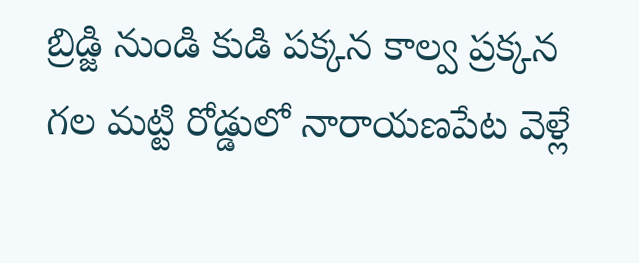బ్రిడ్జి నుండి కుడి పక్కన కాల్వ ప్రక్కన గల మట్టి రోడ్డులో నారాయణపేట వెళ్లే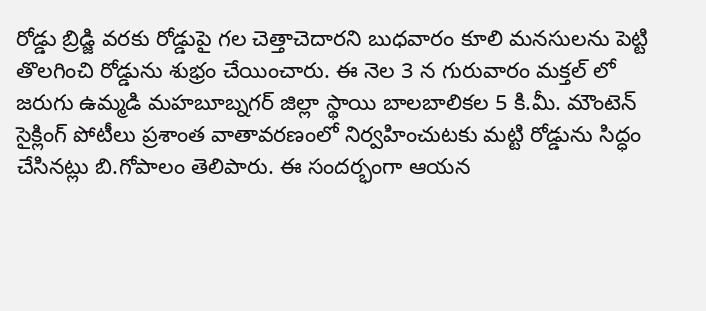రోడ్డు బ్రిడ్జి వరకు రోడ్డుపై గల చెత్తాచెదారని బుధవారం కూలి మనసులను పెట్టి తొలగించి రోడ్డును శుభ్రం చేయించారు. ఈ నెల 3 న గురువారం మక్తల్ లో జరుగు ఉమ్మడి మహబూబ్నగర్ జిల్లా స్థాయి బాలబాలికల 5 కి.మీ. మౌంటెన్ సైక్లింగ్ పోటీలు ప్రశాంత వాతావరణంలో నిర్వహించుటకు మట్టి రోడ్డును సిద్ధం చేసినట్లు బి.గోపాలం తెలిపారు. ఈ సందర్భంగా ఆయన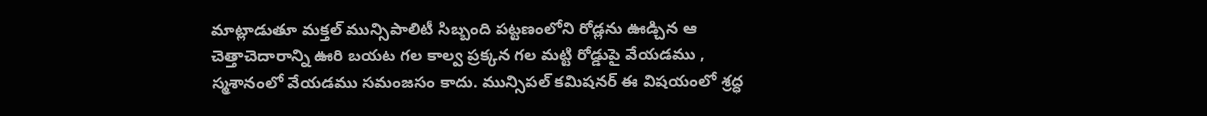మాట్లాడుతూ మక్తల్ మున్సిపాలిటీ సిబ్బంది పట్టణంలోని రోడ్లను ఊడ్చిన ఆ చెత్తాచెదారాన్ని ఊరి బయట గల కాల్వ ప్రక్కన గల మట్టి రోడ్డుపై వేయడము , స్మశానంలో వేయడము సమంజసం కాదు. మున్సిపల్ కమిషనర్ ఈ విషయంలో శ్రద్ధ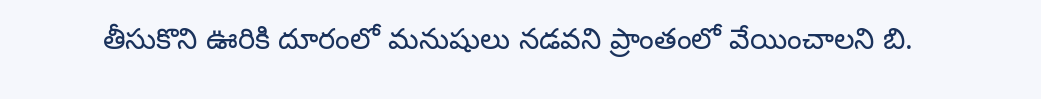తీసుకొని ఊరికి దూరంలో మనుషులు నడవని ప్రాంతంలో వేయించాలని బి.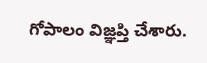గోపాలం విజ్ఞప్తి చేశారు.